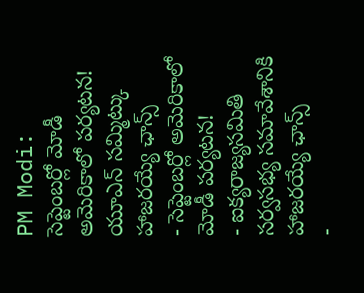PM Modi: సెప్టెంబర్లో మోడీ అమెరికాలో పర్యటన! యూఎన్ సమ్మిట్కు హాజరయ్యే ఛాన్స్
- సెప్టెంబర్లో అమెరికాలో మోడీ పర్యటన!
- ఐక్యరాజ్యసమితి సర్వసభ్య సమావేశానికి హాజరయ్యే ఛాన్స్
-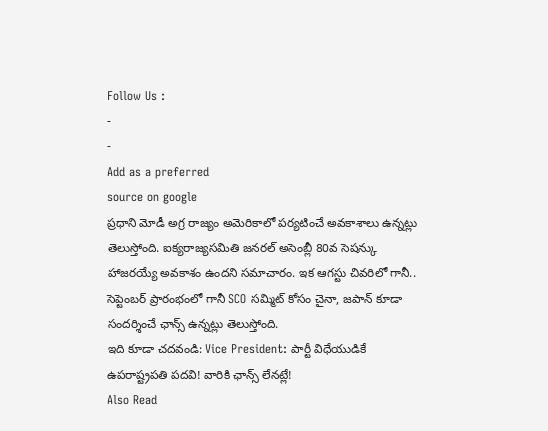Follow Us :
-
-
Add as a preferred
source on google
ప్రధాని మోడీ అగ్ర రాజ్యం అమెరికాలో పర్యటించే అవకాశాలు ఉన్నట్లు తెలుస్తోంది. ఐక్యరాజ్యసమితి జనరల్ అసెంబ్లీ 80వ సెషన్కు హాజరయ్యే అవకాశం ఉందని సమాచారం. ఇక ఆగస్టు చివరిలో గానీ.. సెప్టెంబర్ ప్రారంభంలో గానీ SCO సమ్మిట్ కోసం చైనా, జపాన్ కూడా సందర్శించే ఛాన్స్ ఉన్నట్లు తెలుస్తోంది.
ఇది కూడా చదవండి: Vice President: పార్టీ విధేయుడికే ఉపరాష్ట్రపతి పదవి! వారికి ఛాన్స్ లేనట్లే!
Also Read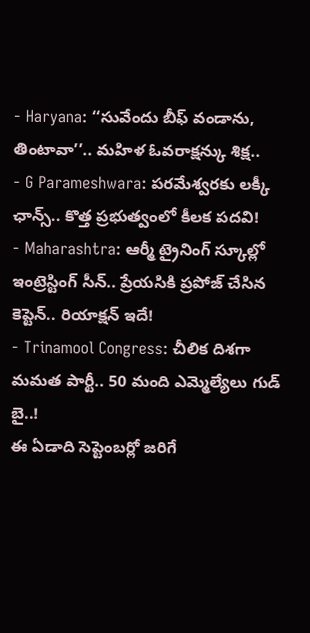- Haryana: ‘‘సువేందు బీఫ్ వండాను, తింటావా’’.. మహిళ ఓవరాక్షన్కు శిక్ష..
- G Parameshwara: పరమేశ్వరకు లక్కీ ఛాన్స్.. కొత్త ప్రభుత్వంలో కీలక పదవి!
- Maharashtra: ఆర్మీ ట్రైనింగ్ స్కూల్లో ఇంట్రెస్టింగ్ సీన్.. ప్రేయసికి ప్రపోజ్ చేసిన కెప్టెన్.. రియాక్షన్ ఇదే!
- Trinamool Congress: చీలిక దిశగా మమత పార్టీ.. 50 మంది ఎమ్మెల్యేలు గుడ్ బై..!
ఈ ఏడాది సెప్టెంబర్లో జరిగే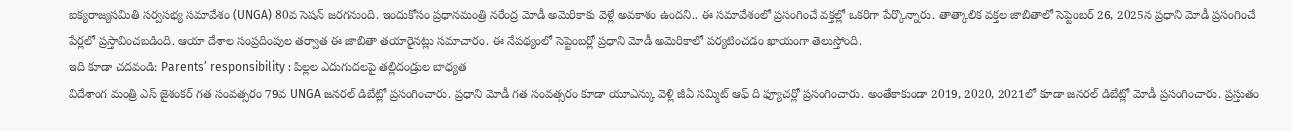ఐక్యరాజ్యసమితి సర్వసభ్య సమావేశం (UNGA) 80వ సెషన్ జరగనుంది. ఇందుకోసం ప్రధానమంత్రి నరేంద్ర మోడీ అమెరికాకు వెళ్లే అవకాశం ఉందని.. ఈ సమావేశంలో ప్రసంగించే వక్తల్లో ఒకరిగా పేర్కొన్నారు. తాత్కాలిక వక్తల జాబితాలో సెప్టెంబర్ 26, 2025న ప్రధాని మోడీ ప్రసంగించే పేర్లలో ప్రస్తావించబడింది. ఆయా దేశాల సంప్రదింపుల తర్వాత ఈ జాబితా తయారైనట్లు సమాచారం. ఈ నేపథ్యంలో సెప్టెంబర్లో ప్రధాని మోడీ అమెరికాలో పర్యటించడం ఖాయంగా తెలుస్తోంది.
ఇది కూడా చదవండి: Parents’ responsibility : పిల్లల ఎదుగుదలపై తల్లిదండ్రుల బాధ్యత
విదేశాంగ మంత్రి ఎస్ జైశంకర్ గత సంవత్సరం 79వ UNGA జనరల్ డిబేట్లో ప్రసంగించారు. ప్రధాని మోడీ గత సంవత్సరం కూడా యూఎన్కు వెళ్లి జీఏ సమ్మిట్ ఆఫ్ ది ఫ్యూచర్లో ప్రసంగించారు. అంతేకాకుండా 2019, 2020, 2021లో కూడా జనరల్ డిబేట్లో మోడీ ప్రసంగించారు. ప్రస్తుతం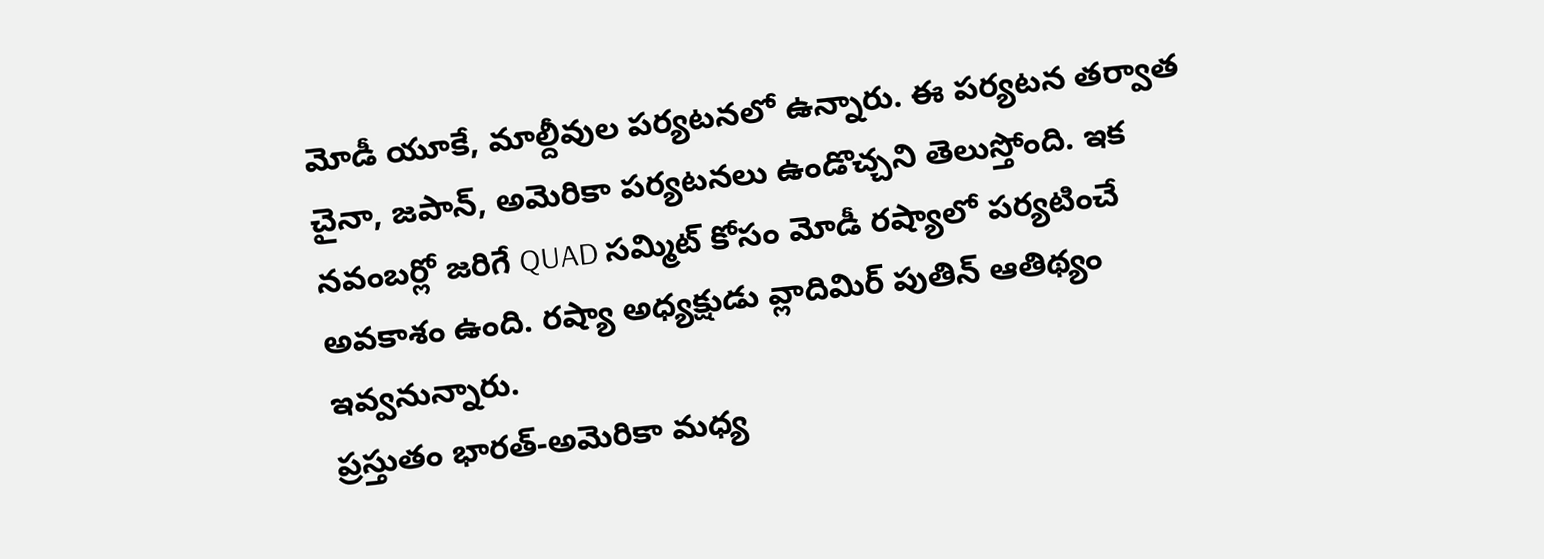మోడీ యూకే, మాల్దీవుల పర్యటనలో ఉన్నారు. ఈ పర్యటన తర్వాత చైనా, జపాన్, అమెరికా పర్యటనలు ఉండొచ్చని తెలుస్తోంది. ఇక నవంబర్లో జరిగే QUAD సమ్మిట్ కోసం మోడీ రష్యాలో పర్యటించే అవకాశం ఉంది. రష్యా అధ్యక్షుడు వ్లాదిమిర్ పుతిన్ ఆతిథ్యం ఇవ్వనున్నారు.
ప్రస్తుతం భారత్-అమెరికా మధ్య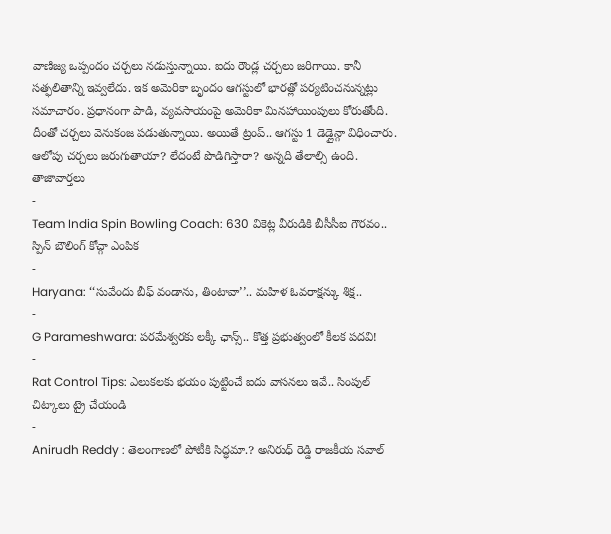వాణిజ్య ఒప్పందం చర్చలు నడుస్తున్నాయి. ఐదు రౌండ్ల చర్చలు జరిగాయి. కానీ సత్ఫలితాన్ని ఇవ్వలేదు. ఇక అమెరికా బృందం ఆగస్టులో భారత్లో పర్యటించనున్నట్లు సమాచారం. ప్రధానంగా పాడి, వ్యవసాయంపై అమెరికా మినహాయింపులు కోరుతోంది. దీంతో చర్చలు వెనుకంజ పడుతున్నాయి. అయితే ట్రంప్.. ఆగస్టు 1 డెడ్లైన్గా విధించారు. ఆలోపు చర్చలు జరుగుతాయా? లేదంటే పొడిగిస్తారా? అన్నది తేలాల్సి ఉంది.
తాజావార్తలు
-
Team India Spin Bowling Coach: 630 వికెట్ల వీరుడికి బీసీసీఐ గౌరవం.. స్పిన్ బౌలింగ్ కోచ్గా ఎంపిక
-
Haryana: ‘‘సువేందు బీఫ్ వండాను, తింటావా’’.. మహిళ ఓవరాక్షన్కు శిక్ష..
-
G Parameshwara: పరమేశ్వరకు లక్కీ ఛాన్స్.. కొత్త ప్రభుత్వంలో కీలక పదవి!
-
Rat Control Tips: ఎలుకలకు భయం పుట్టించే ఐదు వాసనలు ఇవే.. సింపుల్ చిట్కాలు ట్రై చేయండి
-
Anirudh Reddy : తెలంగాణలో పోటీకి సిద్ధమా.? అనిరుధ్ రెడ్డి రాజకీయ సవాల్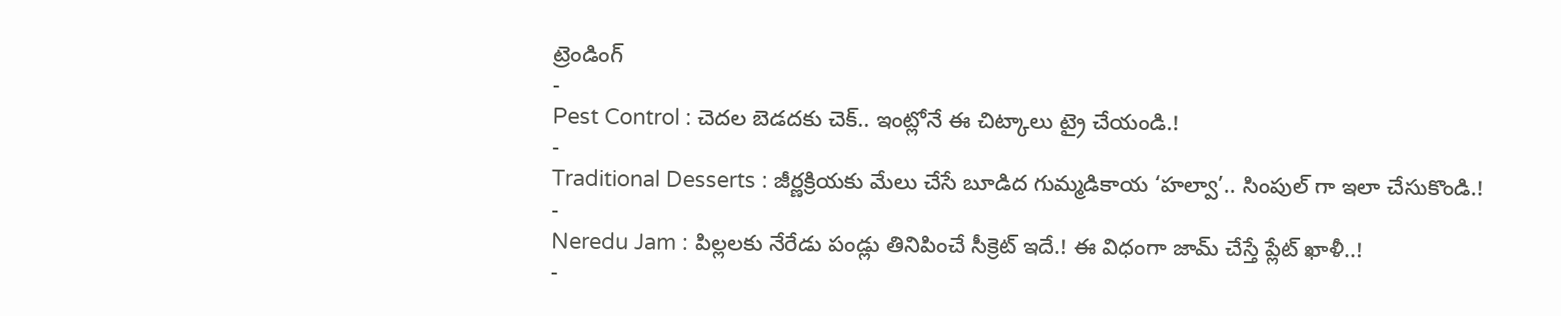ట్రెండింగ్
-
Pest Control : చెదల బెడదకు చెక్.. ఇంట్లోనే ఈ చిట్కాలు ట్రై చేయండి.!
-
Traditional Desserts : జీర్ణక్రియకు మేలు చేసే బూడిద గుమ్మడికాయ ‘హల్వా’.. సింపుల్ గా ఇలా చేసుకొండి.!
-
Neredu Jam : పిల్లలకు నేరేడు పండ్లు తినిపించే సీక్రెట్ ఇదే.! ఈ విధంగా జామ్ చేస్తే ప్లేట్ ఖాళీ..!
-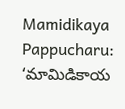Mamidikaya Pappucharu: ‘మామిడికాయ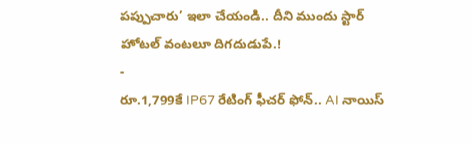పప్పుచారు’ ఇలా చేయండి.. దీని ముందు స్టార్ హోటల్ వంటలూ దిగదుడుపే.!
-
రూ.1,799కే IP67 రేటింగ్ ఫీచర్ ఫోన్.. AI నాయిస్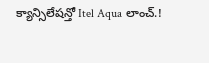క్యాన్సిలేషన్తో Itel Aqua లాంచ్.!